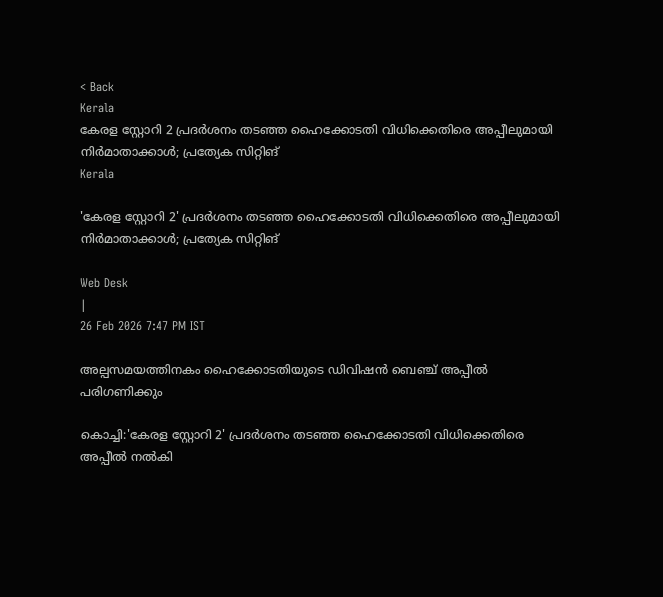< Back
Kerala
കേരള സ്റ്റോറി 2 പ്രദര്‍ശനം തടഞ്ഞ ഹൈക്കോടതി വിധിക്കെതിരെ അപ്പീലുമായി നിർമാതാക്കാൾ; പ്രത്യേക സിറ്റിങ്
Kerala

'കേരള സ്റ്റോറി 2' പ്രദര്‍ശനം തടഞ്ഞ ഹൈക്കോടതി വിധിക്കെതിരെ അപ്പീലുമായി നിർമാതാക്കാൾ; പ്രത്യേക സിറ്റിങ്

Web Desk
|
26 Feb 2026 7:47 PM IST

അല്പസമയത്തിനകം ഹൈക്കോടതിയുടെ ഡിവിഷന്‍ ബെഞ്ച് അപ്പീല്‍ പരിഗണിക്കും

കൊച്ചി:'കേരള സ്റ്റോറി 2' പ്രദര്‍ശനം തടഞ്ഞ ഹൈക്കോടതി വിധിക്കെതിരെ അപ്പീല്‍ നൽകി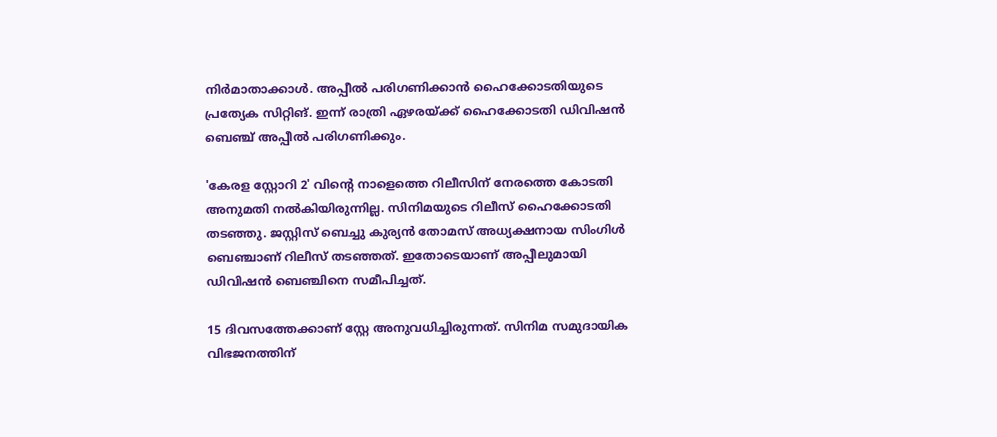നിർമാതാക്കാൾ. അപ്പീല്‍ പരിഗണിക്കാന്‍ ഹൈക്കോടതിയുടെ പ്രത്യേക സിറ്റിങ്. ഇന്ന് രാത്രി ഏഴരയ്ക്ക് ഹൈക്കോടതി ഡിവിഷന്‍ ബെഞ്ച് അപ്പീല്‍ പരിഗണിക്കും.

'കേരള സ്റ്റോറി 2' വിന്റെ നാളെത്തെ റിലീസിന് നേരത്തെ കോടതി അനുമതി നൽകിയിരുന്നില്ല. സിനിമയുടെ റിലീസ് ഹൈക്കോടതി തടഞ്ഞു. ജസ്റ്റിസ്‌ ബെച്ചു കുര്യൻ തോമസ് അധ്യക്ഷനായ സിംഗിൾ ബെഞ്ചാണ് റിലീസ് തടഞ്ഞത്. ഇതോടെയാണ് അപ്പീലുമായി ഡിവിഷന്‍ ബെഞ്ചിനെ സമീപിച്ചത്.

15 ദിവസത്തേക്കാണ് സ്റ്റേ അനുവധിച്ചിരുന്നത്. സിനിമ സമുദായിക വിഭജനത്തിന്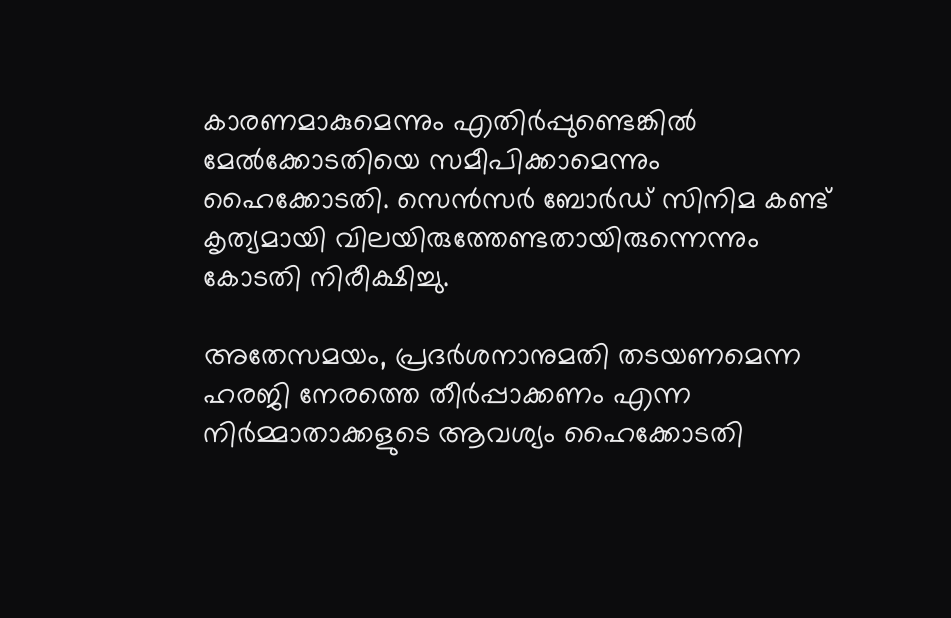കാരണമാകുമെന്നും എതിർപ്പുണ്ടെങ്കിൽ മേൽക്കോടതിയെ സമീപിക്കാമെന്നും ഹൈക്കോടതി. സെൻസർ ബോർഡ്‌ സിനിമ കണ്ട് കൃത്യമായി വിലയിരുത്തേണ്ടതായിരുന്നെന്നും കോടതി നിരീക്ഷിച്ചു.

അതേസമയം, പ്രദർശനാനുമതി തടയണമെന്ന ഹരജി നേരത്തെ തീർപ്പാക്കണം എന്ന നിർമ്മാതാക്കളുടെ ആവശ്യം ഹൈക്കോടതി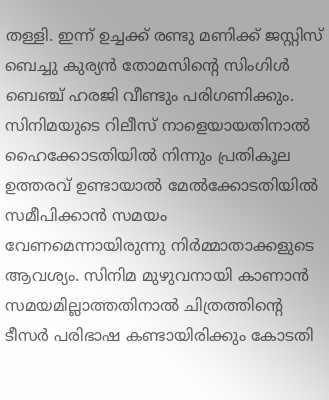തള്ളി. ഇന്ന് ഉച്ചക്ക് രണ്ടു മണിക്ക് ജസ്റ്റിസ് ബെച്ചു കുര്യൻ തോമസിന്റെ സിംഗിൾ ബെഞ്ച് ഹരജി വീണ്ടും പരിഗണിക്കും. സിനിമയുടെ റിലീസ് നാളെയായതിനാൽ ഹൈക്കോടതിയിൽ നിന്നും പ്രതികൂല ഉത്തരവ് ഉണ്ടായാൽ മേൽക്കോടതിയിൽ സമീപിക്കാൻ സമയം വേണമെന്നായിരുന്നു നിർമ്മാതാക്കളുടെ ആവശ്യം. സിനിമ മുഴുവനായി കാണാൻ സമയമില്ലാത്തതിനാൽ ചിത്രത്തിന്റെ ടീസർ പരിഭാഷ കണ്ടായിരിക്കും കോടതി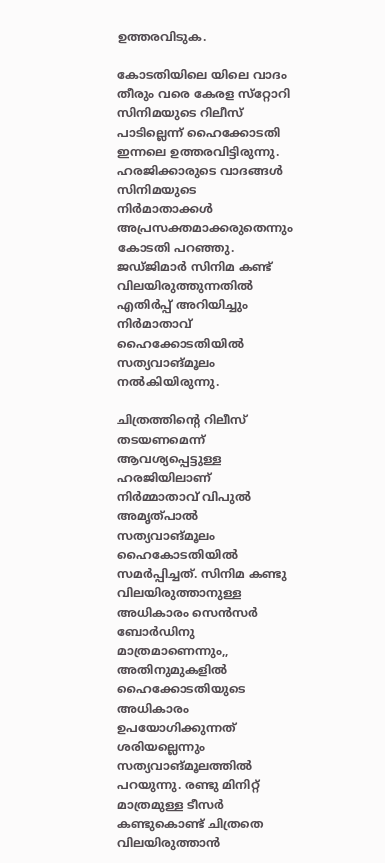ഉത്തരവിടുക.

കോടതിയിലെ യിലെ വാദം തീരും വരെ കേരള സ്‌റ്റോറി സിനിമയുടെ റിലീസ് പാടില്ലെന്ന് ഹൈക്കോടതി ഇന്നലെ ഉത്തരവിട്ടിരുന്നു. ഹരജിക്കാരുടെ വാദങ്ങള്‍ സിനിമയുടെ നിര്‍മാതാക്കള്‍ അപ്രസക്തമാക്കരുതെന്നും കോടതി പറഞ്ഞു. ജഡ്ജിമാർ സിനിമ കണ്ട് വിലയിരുത്തുന്നതിൽ എതിർപ്പ് അറിയിച്ചും നിർമാതാവ് ഹൈക്കോടതിയിൽ സത്യവാങ്മൂലം നൽകിയിരുന്നു.

ചിത്രത്തിന്റെ റിലീസ് തടയണമെന്ന് ആവശ്യപ്പെട്ടുള്ള ഹരജിയിലാണ് നിർമ്മാതാവ് വിപുൽ അമൃത്പാൽ സത്യവാങ്മൂലം ഹൈകോടതിയിൽ സമർപ്പിച്ചത്. സിനിമ കണ്ടു വിലയിരുത്താനുള്ള അധികാരം സെൻസർ ബോർഡിനു മാത്രമാണെന്നും,, അതിനുമുകളിൽ ഹൈക്കോടതിയുടെ അധികാരം ഉപയോഗിക്കുന്നത് ശരിയല്ലെന്നും സത്യവാങ്മൂലത്തിൽ പറയുന്നു. രണ്ടു മിനിറ്റ് മാത്രമുള്ള ടീസർ കണ്ടുകൊണ്ട് ചിത്രതെ വിലയിരുത്താൻ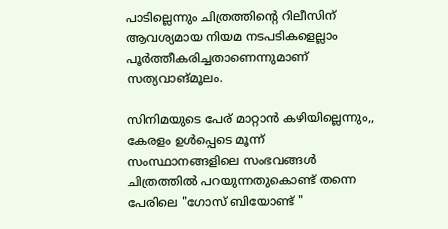പാടില്ലെന്നും ചിത്രത്തിന്റെ റിലീസിന് ആവശ്യമായ നിയമ നടപടികളെല്ലാം പൂർത്തീകരിച്ചതാണെന്നുമാണ് സത്യവാങ്മൂലം.

സിനിമയുടെ പേര് മാറ്റാൻ കഴിയില്ലെന്നും,, കേരളം ഉൾപ്പെടെ മൂന്ന് സംസ്ഥാനങ്ങളിലെ സംഭവങ്ങൾ ചിത്രത്തിൽ പറയുന്നതുകൊണ്ട് തന്നെ പേരിലെ "ഗോസ് ബിയോണ്ട് "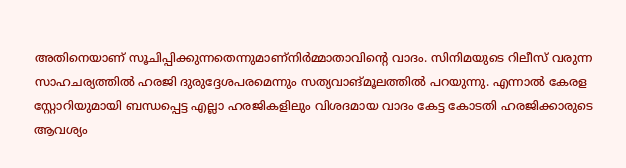അതിനെയാണ് സൂചിപ്പിക്കുന്നതെന്നുമാണ്നിർമ്മാതാവിന്റെ വാദം. സിനിമയുടെ റിലീസ് വരുന്ന സാഹചര്യത്തിൽ ഹരജി ദുരുദ്ദേശപരമെന്നും സത്യവാങ്മൂലത്തിൽ പറയുന്നു. എന്നാൽ കേരള സ്റ്റോറിയുമായി ബന്ധപ്പെട്ട എല്ലാ ഹരജികളിലും വിശദമായ വാദം കേട്ട കോടതി ഹരജിക്കാരുടെ ആവശ്യം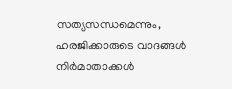സത്യസന്ധമെന്നും, ഹരജിക്കാരുടെ വാദങ്ങൾ നിർമാതാക്കൾ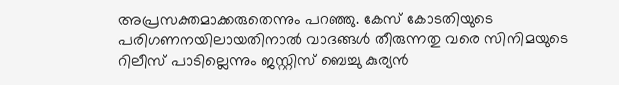അപ്രസക്തമാക്കരുതെന്നും പറഞ്ഞു. കേസ് കോടതിയുടെ പരിഗണനയിലായതിനാൽ വാദങ്ങൾ തീരുന്നതു വരെ സിനിമയുടെ റിലീസ് പാടില്ലെന്നും ജസ്റ്റിസ് ബെച്ചു കുര്യൻ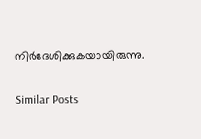നിർദേശിക്കുകയായിരുന്നു.

Similar Posts